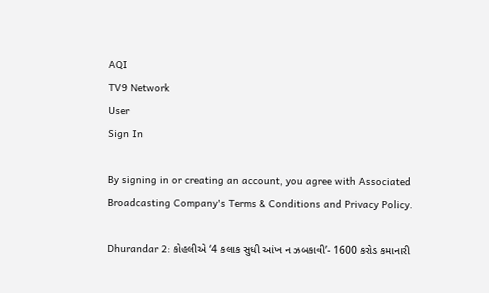AQI
TV9 Network
User
Sign In

By signing in or creating an account, you agree with Associated Broadcasting Company's Terms & Conditions and Privacy Policy.

Dhurandar 2: કોહલીએ ‘4 કલાક સુધી આંખ ન ઝબકાવી’- 1600 કરોડ કમાનારી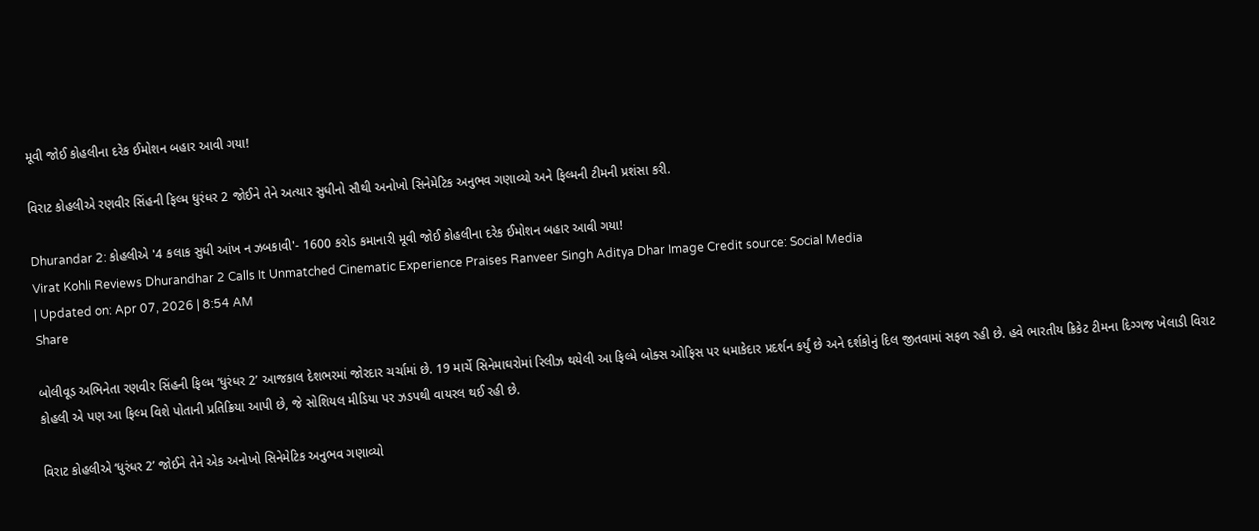મૂવી જોઈ કોહલીના દરેક ઈમોશન બહાર આવી ગયા!

વિરાટ કોહલીએ રણવીર સિંહની ફિલ્મ ધુરંધર 2 જોઈને તેને અત્યાર સુધીનો સૌથી અનોખો સિનેમેટિક અનુભવ ગણાવ્યો અને ફિલ્મની ટીમની પ્રશંસા કરી.

Dhurandar 2: કોહલીએ '4 કલાક સુધી આંખ ન ઝબકાવી'- 1600 કરોડ કમાનારી મૂવી જોઈ કોહલીના દરેક ઈમોશન બહાર આવી ગયા!
Virat Kohli Reviews Dhurandhar 2 Calls It Unmatched Cinematic Experience Praises Ranveer Singh Aditya Dhar Image Credit source: Social Media
| Updated on: Apr 07, 2026 | 8:54 AM
Share

બોલીવૂડ અભિનેતા રણવીર સિંહની ફિલ્મ ‘ધુરંધર 2’ આજકાલ દેશભરમાં જોરદાર ચર્ચામાં છે. 19 માર્ચે સિનેમાઘરોમાં રિલીઝ થયેલી આ ફિલ્મે બોક્સ ઓફિસ પર ધમાકેદાર પ્રદર્શન કર્યું છે અને દર્શકોનું દિલ જીતવામાં સફળ રહી છે. હવે ભારતીય ક્રિકેટ ટીમના દિગ્ગજ ખેલાડી વિરાટ કોહલી એ પણ આ ફિલ્મ વિશે પોતાની પ્રતિક્રિયા આપી છે, જે સોશિયલ મીડિયા પર ઝડપથી વાયરલ થઈ રહી છે.

વિરાટ કોહલીએ ‘ધુરંધર 2’ જોઈને તેને એક અનોખો સિનેમેટિક અનુભવ ગણાવ્યો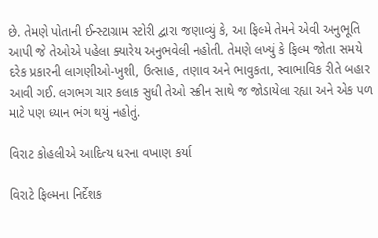છે. તેમણે પોતાની ઈન્સ્ટાગ્રામ સ્ટોરી દ્વારા જણાવ્યું કે, આ ફિલ્મે તેમને એવી અનુભૂતિ આપી જે તેઓએ પહેલા ક્યારેય અનુભવેલી નહોતી. તેમણે લખ્યું કે ફિલ્મ જોતા સમયે દરેક પ્રકારની લાગણીઓ-ખુશી, ઉત્સાહ, તણાવ અને ભાવુકતા, સ્વાભાવિક રીતે બહાર આવી ગઈ. લગભગ ચાર કલાક સુધી તેઓ સ્ક્રીન સાથે જ જોડાયેલા રહ્યા અને એક પળ માટે પણ ધ્યાન ભંગ થયું નહોતું.

વિરાટ કોહલીએ આદિત્ય ધરના વખાણ કર્યા

વિરાટે ફિલ્મના નિર્દેશક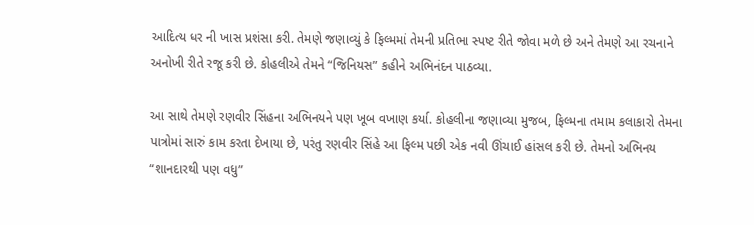આદિત્ય ધર ની ખાસ પ્રશંસા કરી. તેમણે જણાવ્યું કે ફિલ્મમાં તેમની પ્રતિભા સ્પષ્ટ રીતે જોવા મળે છે અને તેમણે આ રચનાને અનોખી રીતે રજૂ કરી છે. કોહલીએ તેમને “જિનિયસ” કહીને અભિનંદન પાઠવ્યા.

આ સાથે તેમણે રણવીર સિંહના અભિનયને પણ ખૂબ વખાણ કર્યા. કોહલીના જણાવ્યા મુજબ, ફિલ્મના તમામ કલાકારો તેમના પાત્રોમાં સારું કામ કરતા દેખાયા છે, પરંતુ રણવીર સિંહે આ ફિલ્મ પછી એક નવી ઊંચાઈ હાંસલ કરી છે. તેમનો અભિનય “શાનદારથી પણ વધુ”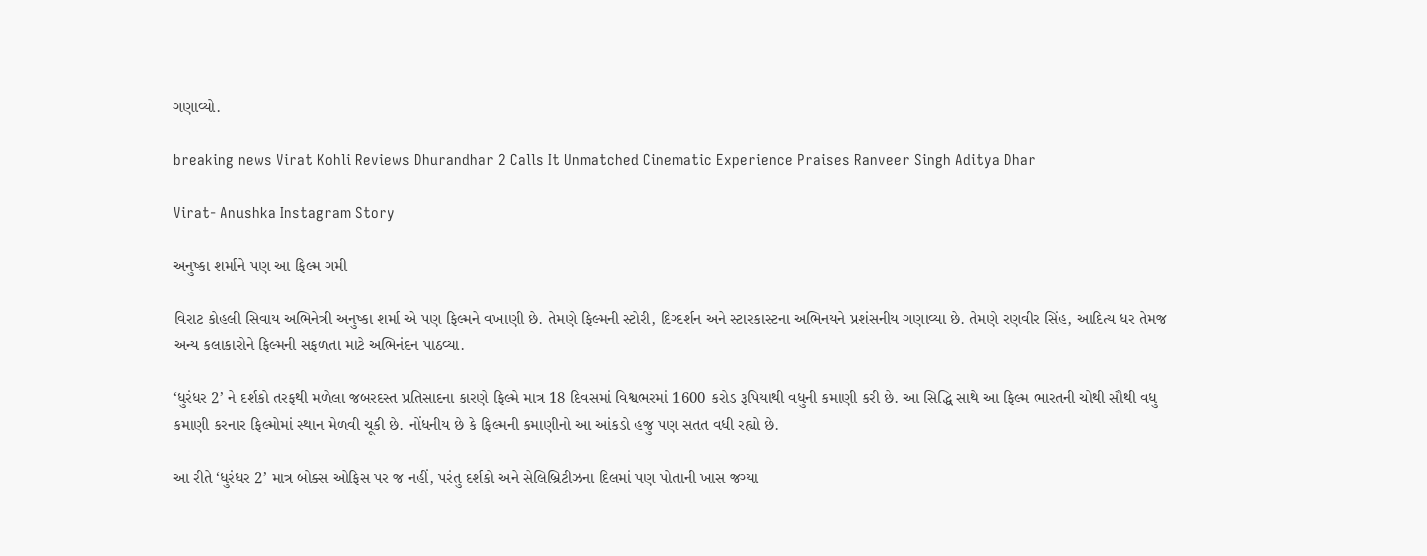ગણાવ્યો.

breaking news Virat Kohli Reviews Dhurandhar 2 Calls It Unmatched Cinematic Experience Praises Ranveer Singh Aditya Dhar

Virat- Anushka Instagram Story

અનુષ્કા શર્માને પણ આ ફિલ્મ ગમી

વિરાટ કોહલી સિવાય અભિનેત્રી અનુષ્કા શર્મા એ પણ ફિલ્મને વખાણી છે. તેમણે ફિલ્મની સ્ટોરી, દિગ્દર્શન અને સ્ટારકાસ્ટના અભિનયને પ્રશંસનીય ગણાવ્યા છે. તેમણે રણવીર સિંહ, આદિત્ય ધર તેમજ અન્ય કલાકારોને ફિલ્મની સફળતા માટે અભિનંદન પાઠવ્યા.

‘ધુરંધર 2’ ને દર્શકો તરફથી મળેલા જબરદસ્ત પ્રતિસાદના કારણે ફિલ્મે માત્ર 18 દિવસમાં વિશ્વભરમાં 1600 કરોડ રૂપિયાથી વધુની કમાણી કરી છે. આ સિદ્ધિ સાથે આ ફિલ્મ ભારતની ચોથી સૌથી વધુ કમાણી કરનાર ફિલ્મોમાં સ્થાન મેળવી ચૂકી છે. નોંધનીય છે કે ફિલ્મની કમાણીનો આ આંકડો હજુ પણ સતત વધી રહ્યો છે.

આ રીતે ‘ધુરંધર 2’ માત્ર બોક્સ ઓફિસ પર જ નહીં, પરંતુ દર્શકો અને સેલિબ્રિટીઝના દિલમાં પણ પોતાની ખાસ જગ્યા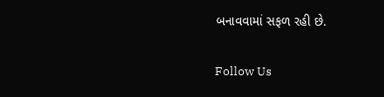બનાવવામાં સફળ રહી છે.

Follow Us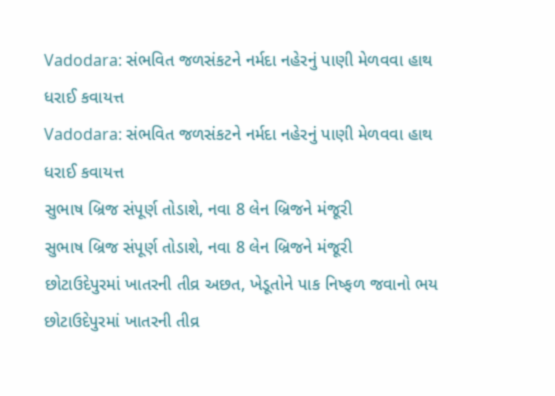Vadodara: સંભવિત જળસંકટને નર્મદા નહેરનું પાણી મેળવવા હાથ ધરાઈ કવાયત્ત
Vadodara: સંભવિત જળસંકટને નર્મદા નહેરનું પાણી મેળવવા હાથ ધરાઈ કવાયત્ત
સુભાષ બ્રિજ સંપૂર્ણ તોડાશે, નવા 8 લેન બ્રિજને મંજૂરી
સુભાષ બ્રિજ સંપૂર્ણ તોડાશે, નવા 8 લેન બ્રિજને મંજૂરી
છોટાઉદેપુરમાં ખાતરની તીવ્ર અછત, ખેડૂતોને પાક નિષ્ફળ જવાનો ભય
છોટાઉદેપુરમાં ખાતરની તીવ્ર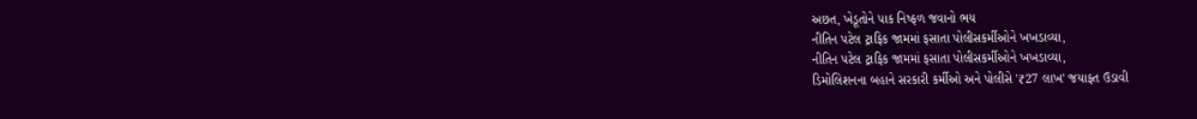અછત, ખેડૂતોને પાક નિષ્ફળ જવાનો ભય
નીતિન પટેલ ટ્રાફિક જામમાં ફસાતા પોલીસકર્મીઓને ખખડાવ્યા,
નીતિન પટેલ ટ્રાફિક જામમાં ફસાતા પોલીસકર્મીઓને ખખડાવ્યા,
ડિમોલિશનના બહાને સરકારી કર્મીઓ અને પોલીસે '₹27 લાખ' જયાફત ઉડાવી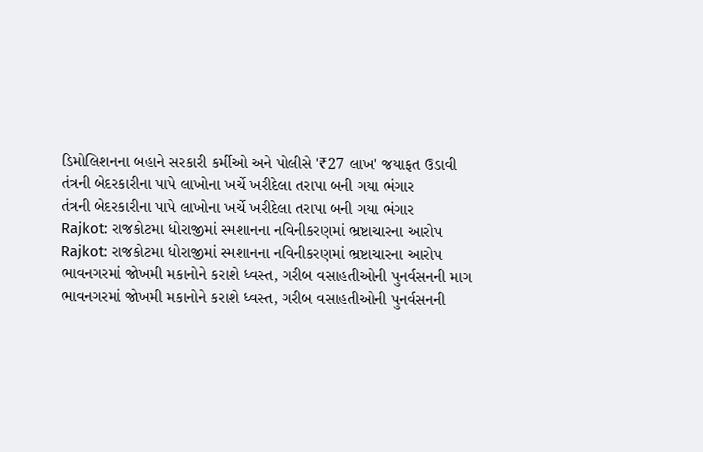ડિમોલિશનના બહાને સરકારી કર્મીઓ અને પોલીસે '₹27 લાખ' જયાફત ઉડાવી
તંત્રની બેદરકારીના પાપે લાખોના ખર્ચે ખરીદેલા તરાપા બની ગયા ભંગાર
તંત્રની બેદરકારીના પાપે લાખોના ખર્ચે ખરીદેલા તરાપા બની ગયા ભંગાર
Rajkot: રાજકોટમા ધોરાજીમાં સ્મશાનના નવિનીકરણમાં ભ્રષ્ટાચારના આરોપ
Rajkot: રાજકોટમા ધોરાજીમાં સ્મશાનના નવિનીકરણમાં ભ્રષ્ટાચારના આરોપ
ભાવનગરમાં જોખમી મકાનોને કરાશે ધ્વસ્ત, ગરીબ વસાહતીઓની પુનર્વસનની માગ
ભાવનગરમાં જોખમી મકાનોને કરાશે ધ્વસ્ત, ગરીબ વસાહતીઓની પુનર્વસનની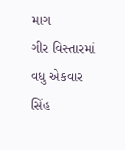માગ
ગીર વિસ્તારમાં વધુ એકવાર સિંહ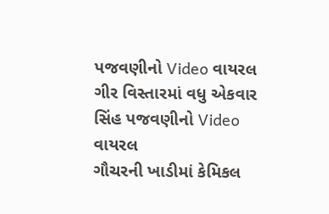પજવણીનો Video વાયરલ
ગીર વિસ્તારમાં વધુ એકવાર સિંહ પજવણીનો Video વાયરલ
ગૌચરની ખાડીમાં કેમિકલ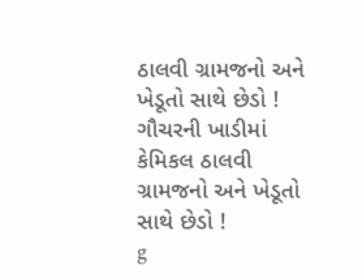ઠાલવી ગ્રામજનો અને ખેડૂતો સાથે છેડો !
ગૌચરની ખાડીમાં કેમિકલ ઠાલવી ગ્રામજનો અને ખેડૂતો સાથે છેડો !
g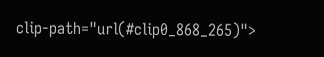clip-path="url(#clip0_868_265)">